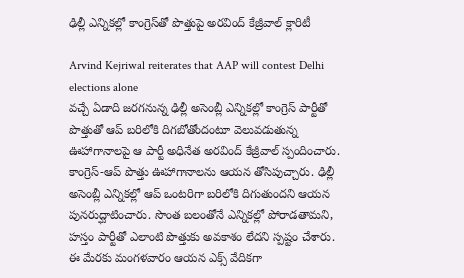ఢిల్లీ ఎన్నికల్లో కాంగ్రెస్‌తో పొత్తుపై అరవింద్ కేజ్రీవాల్ క్లారిటీ

Arvind Kejriwal reiterates that AAP will contest Delhi elections alone
వచ్చే ఏడాది జరగనున్న ఢిల్లీ అసెంబ్లీ ఎన్నికల్లో కాంగ్రెస్ పార్టీతో పొత్తుతో ఆప్ బరిలోకి దిగబోతోందంటూ వెలువడుతున్న ఊహాగానాలపై ఆ పార్టీ అధినేత అరవింద్ కేజ్రీవాల్ స్పందించారు. కాంగ్రెస్-ఆప్ పొత్తు ఊహాగానాలను ఆయన తోసిపుచ్చారు. ఢిల్లీ అసెంబ్లీ ఎన్నికల్లో ఆప్ ఒంటరిగా బరిలోకి దిగుతుందని ఆయన పునరుద్ఘాటించారు. సొంత బలంతోనే ఎన్నికల్లో పోరాడతామని, హస్తం పార్టీతో ఎలాంటి పొత్తుకు అవకాశం లేదని స్పష్టం చేశారు. ఈ మేరకు మంగళవారం ఆయన ఎక్స్ వేదికగా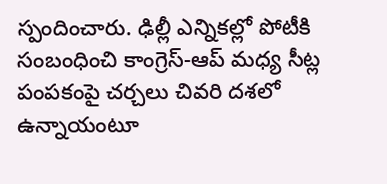స్పందించారు. ఢిల్లీ ఎన్నికల్లో పోటీకి సంబంధించి కాంగ్రెస్-ఆప్ మధ్య సీట్ల పంపకంపై చర్చలు చివరి దశలో ఉన్నాయంటూ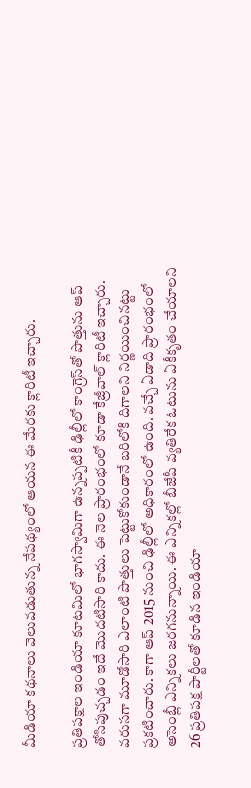మీడియా కథనాలు వెలువడుతున్న నేపథ్యంలో ఆయన ఈ మేరకు క్లారిటీ ఇచ్చారు.

ప్రతిపక్షాల ఇండియా కూటమిలో భాగస్వామిగా ఉన్నప్పటికీ ఢిల్లీలో కాంగ్రెస్‌తో పొత్తును ఆప్ తోసిపుచ్చడం ఇదే మొదటిసారి కాదు. ఈ నెల ప్రారంభంలో కూడా కేజ్రీవాల్ క్లారిటీ ఇచ్చారు. వరుసగా మూడోసారి ఎలాంటి పొత్తులు పెట్టుకోకుండానే బరిలోకి దిగాలని నిర్ణయించినట్టు ప్రకటించారు. కాగా ఆప్ 2015 నుంచి ఢిల్లీలో అధికారంలో ఉంది. వచ్చే ఏడాది ప్రారంభంలో అసెంబ్లీ ఎన్నికలు జరగనున్నాయి. ఈ ఎన్నికల్లో బీజేపీ వ్యతిరేక ఓటును ఏకీకృతం చేయాలని 26 ప్రతిపక్ష పార్టీలతో కూడిన ఇండియా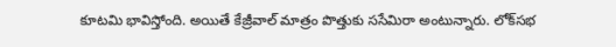కూటమి భావిస్తోంది. అయితే కేజ్రీవాల్ మాత్రం పొత్తుకు ససేమిరా అంటున్నారు. లోక్‌సభ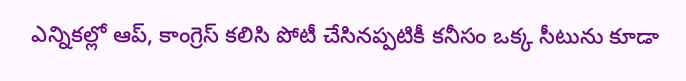ఎన్నికల్లో ఆప్, కాంగ్రెస్ కలిసి పోటీ చేసినప్పటికీ కనీసం ఒక్క సీటును కూడా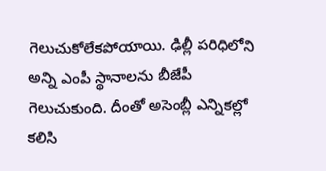గెలుచుకోలేకపోయాయి. ఢిల్లీ పరిధిలోని అన్ని ఎంపీ స్థానాలను బీజేపీ గెలుచుకుంది. దీంతో అసెంబ్లీ ఎన్నికల్లో కలిసి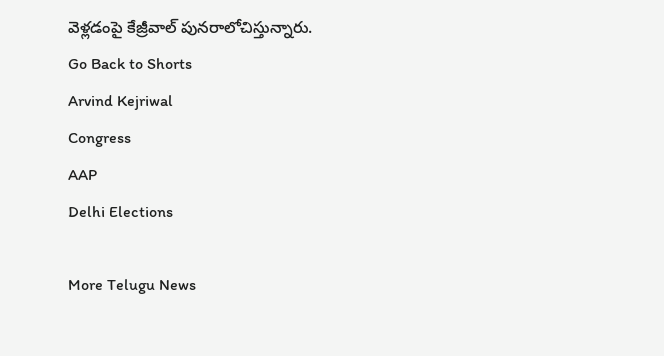వెళ్లడంపై కేజ్రీవాల్ పునరాలోచిస్తున్నారు.
Go Back to Shorts
Arvind Kejriwal
Congress
AAP
Delhi Elections

More Telugu News